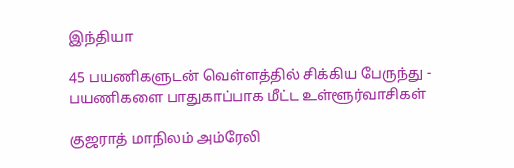இந்தியா

45 பயணிகளுடன் வெள்ளத்தில் சிக்கிய பேருந்து - பயணிகளை பாதுகாப்பாக மீட்ட உள்ளூர்வாசிகள்

குஜராத் மாநிலம் அம்ரேலி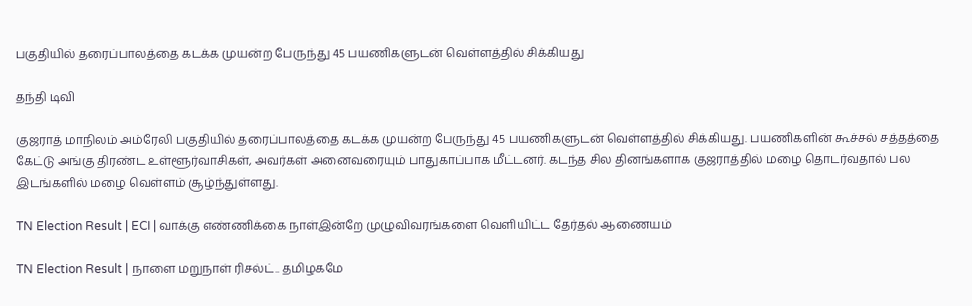பகுதியில் தரைப்பாலத்தை கடக்க முயன்ற பேருந்து 45 பயணிகளுடன் வெள்ளத்தில் சிக்கியது

தந்தி டிவி

குஜராத் மாநிலம் அம்ரேலி பகுதியில் தரைப்பாலத்தை கடக்க முயன்ற பேருந்து 45 பயணிகளுடன் வெள்ளத்தில் சிக்கியது. பயணிகளின் கூச்சல் சத்தத்தை கேட்டு அங்கு திரண்ட உள்ளூர்வாசிகள், அவர்கள் அனைவரையும் பாதுகாப்பாக மீட்டனர். கடந்த சில தினங்களாக குஜராத்தில் மழை தொடர்வதால் பல இடங்களில் மழை வெள்ளம் சூழ்ந்துள்ளது.

TN Election Result | ECI | வாக்கு எண்ணிக்கை நாள்இன்றே முழுவிவரங்களை வெளியிட்ட தேர்தல் ஆணையம்

TN Election Result | நாளை மறுநாள் ரிசல்ட்.. தமிழகமே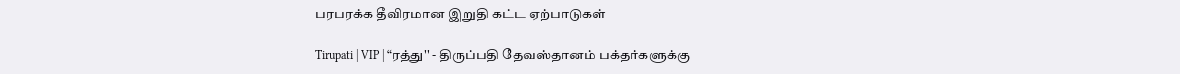பரபரக்க தீவிரமான இறுதி கட்ட ஏற்பாடுகள்

Tirupati | VIP | “ரத்து'' - திருப்பதி தேவஸ்தானம் பக்தர்களுக்கு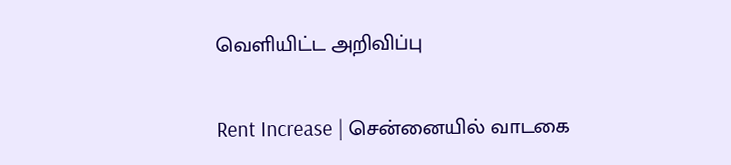வெளியிட்ட அறிவிப்பு

Rent Increase | சென்னையில் வாடகை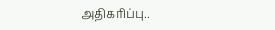அதிகரிப்பு..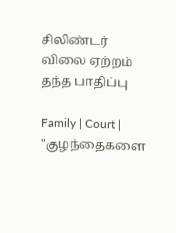சிலிண்டர் விலை ஏற்றம் தந்த பாதிப்பு

Family | Court | "குழந்தைகளை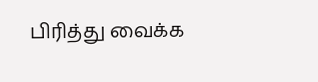பிரித்து வைக்க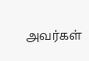அவர்கள்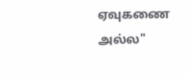ஏவுகணை அல்ல"